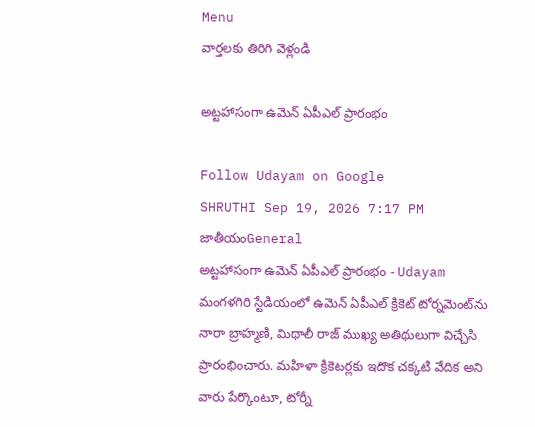Menu
వార్తలకు తిరిగి వెళ్లండి

అట్టహాసంగా ఉమెన్ ఏపీఎల్ ప్రారంభం

Follow Udayam on Google
SHRUTHI Sep 19, 2026 7:17 PM జాతీయంGeneral
అట్టహాసంగా ఉమెన్ ఏపీఎల్ ప్రారంభం - Udayam
మంగళగిరి స్టేడియంలో ఉమెన్ ఏపీఎల్ క్రికెట్ టోర్నమెంట్‌ను నారా బ్రాహ్మణి, మిథాలీ రాజ్ ముఖ్య అతిథులుగా విచ్చేసి ప్రారంభించారు. మహిళా క్రికెటర్లకు ఇదొక చక్కటి వేదిక అని వారు పేర్కొంటూ, టోర్నీ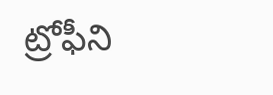ట్రోఫీని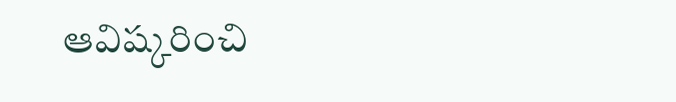ఆవిష్కరించి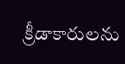క్రీడాకారులను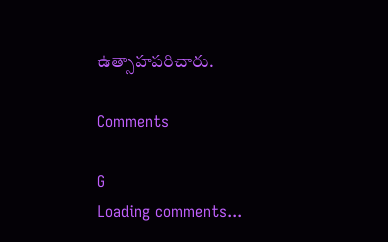ఉత్సాహపరిచారు.

Comments

G
Loading comments...